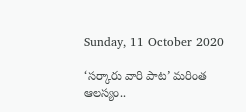Sunday, 11 October 2020

‘సర్కారు వారి పాట’ మరింత ఆలస్యం..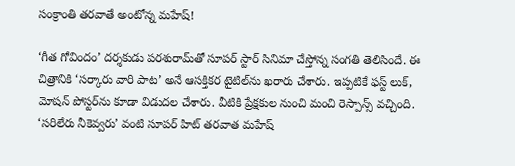సంక్రాంతి తరవాతే అంటోన్న మహేష్!

‘గీత గోవిందం’ దర్శకుడు పరశురామ్‌తో సూపర్ స్టార్ సినిమా చేస్తోన్న సంగతి తెలిసిందే. ఈ చిత్రానికి ‘సర్కారు వారి పాట’ అనే ఆసక్తికర టైటిల్‌ను ఖరారు చేశారు. ఇప్పటికే ఫస్ట్ లుక్, మోషన్ పోస్టర్‌ను కూడా విడుదల చేశారు. వీటికి ప్రేక్షకుల నుంచి మంచి రెస్పాన్స్ వచ్చింది. ‘సరిలేరు నీకెవ్వరు’ వంటి సూపర్ హిట్ తరవాత మహేష్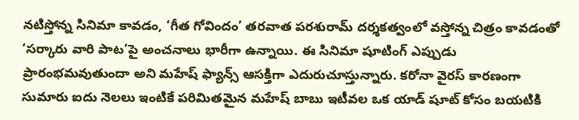నటిస్తోన్న సినిమా కావడం, ‘గీత గోవిందం’ తరవాత పరశురామ్ దర్శకత్వంలో వస్తోన్న చిత్రం కావడంతో ‘సర్కారు వారి పాట’పై అంచనాలు భారీగా ఉన్నాయి. ఈ సినిమా షూటింగ్ ఎప్పుడు ప్రారంభమవుతుందా అని మహేష్ ఫ్యాన్స్ ఆసక్తిగా ఎదురుచూస్తున్నారు. కరోనా వైరస్ కారణంగా సుమారు ఐదు నెలలు ఇంటికే పరిమితమైన మహేష్ బాబు ఇటీవల ఒక యాడ్ షూట్ కోసం బయటికి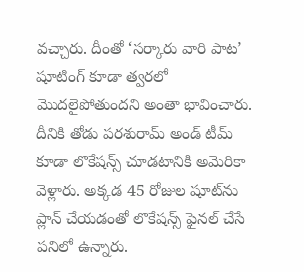వచ్చారు. దీంతో ‘సర్కారు వారి పాట’ షూటింగ్ కూడా త్వరలో మొదలైపోతుందని అంతా భావించారు. దీనికి తోడు పరశురామ్ అండ్ టీమ్ కూడా లొకేషన్స్ చూడటానికి అమెరికా వెళ్లారు. అక్కడ 45 రోజుల షూట్‌ను ప్లాన్ చేయడంతో లొకేషన్స్ ఫైనల్ చేసే పనిలో ఉన్నారు.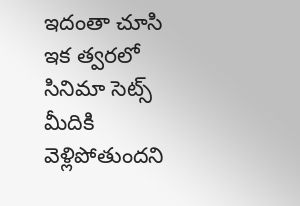ఇదంతా చూసి ఇక త్వరలో సినిమా సెట్స్ మీదికి వెళ్లిపోతుందని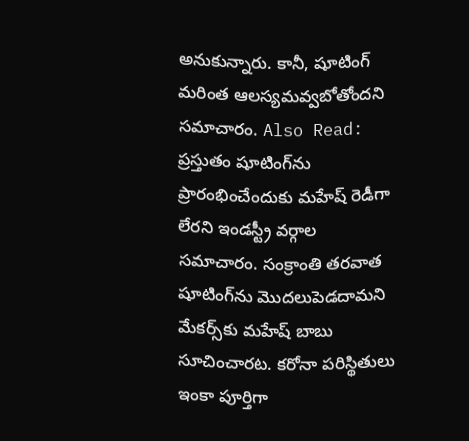అనుకున్నారు. కానీ, షూటింగ్ మరింత ఆలస్యమవ్వబోతోందని సమాచారం. Also Read: ప్రస్తుతం షూటింగ్‌ను ప్రారంభించేందుకు మహేష్ రెడీగా లేరని ఇండస్ట్రీ వర్గాల సమాచారం. సంక్రాంతి తరవాత షూటింగ్‌ను మొదలుపెడదామని మేకర్స్‌కు మహేష్ బాబు సూచించారట. కరోనా పరిస్థితులు ఇంకా పూర్తిగా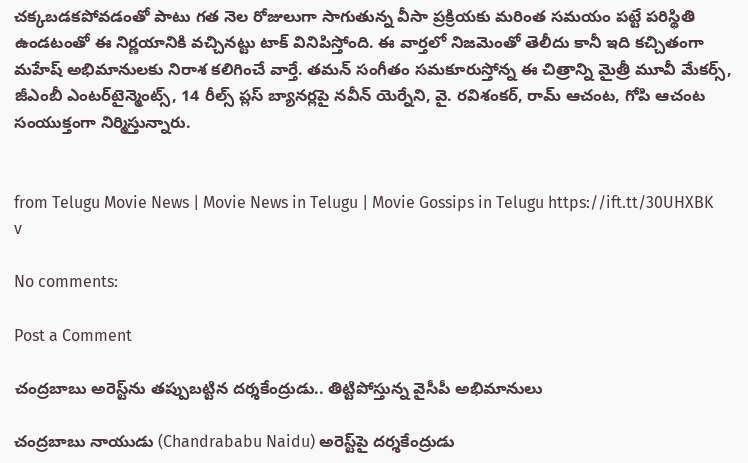చక్కబడకపోవడంతో పాటు గత నెల రోజులుగా సాగుతున్న వీసా ప్రక్రియకు మరింత సమయం పట్టే పరిస్థితి ఉండటంతో ఈ నిర్ణయానికి వచ్చినట్టు టాక్ వినిపిస్తోంది. ఈ వార్తలో నిజమెంతో తెలీదు కానీ ఇది కచ్చితంగా మహేష్ అభిమానులకు నిరాశ కలిగించే వార్తే. తమన్ సంగీతం సమకూరుస్తోన్న ఈ చిత్రాన్ని మైత్రీ మూవీ మేకర్స్, జీఎంబీ ఎంటర్‌టైన్మెంట్స్, 14 రీల్స్ ప్లస్ బ్యానర్లపై నవీన్ యెర్నేని, వై. రవిశంకర్, రామ్ ఆచంట, గోపి ఆచంట సంయుక్తంగా నిర్మిస్తున్నారు.


from Telugu Movie News | Movie News in Telugu | Movie Gossips in Telugu https://ift.tt/30UHXBK
v

No comments:

Post a Comment

చంద్రబాబు అరెస్ట్‌ను తప్పుబట్టిన దర్శకేంద్రుడు.. తిట్టిపోస్తున్న వైసీపీ అభిమానులు

చంద్రబాబు నాయుడు (Chandrababu Naidu) అరెస్ట్‌పై దర్శకేంద్రుడు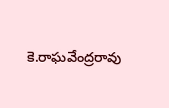కె.రాఘవేంద్రరావు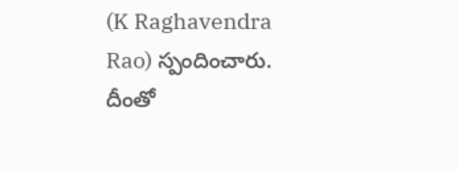(K Raghavendra Rao) స్పందించారు. దీంతో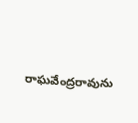రాఘవేంద్రరావును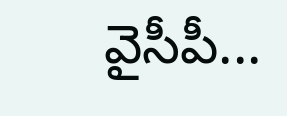వైసీపీ...